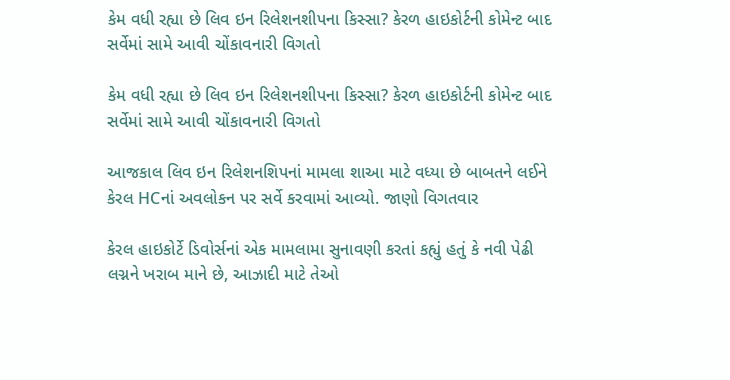કેમ વધી રહ્યા છે લિવ ઇન રિલેશનશીપના કિસ્સા? કેરળ હાઇકોર્ટની કોમેન્ટ બાદ સર્વેમાં સામે આવી ચોંકાવનારી વિગતો

કેમ વધી રહ્યા છે લિવ ઇન રિલેશનશીપના કિસ્સા? કેરળ હાઇકોર્ટની કોમેન્ટ બાદ સર્વેમાં સામે આવી ચોંકાવનારી વિગતો

આજકાલ લિવ ઇન રિલેશનશિપનાં મામલા શાઆ માટે વધ્યા છે બાબતને લઈને કેરલ HCનાં અવલોકન પર સર્વે કરવામાં આવ્યો. જાણો વિગતવાર

કેરલ હાઇકોર્ટે ડિવોર્સનાં એક મામલામા સુનાવણી કરતાં કહ્યું હતું કે નવી પેઢી લગ્નને ખરાબ માને છે, આઝાદી માટે તેઓ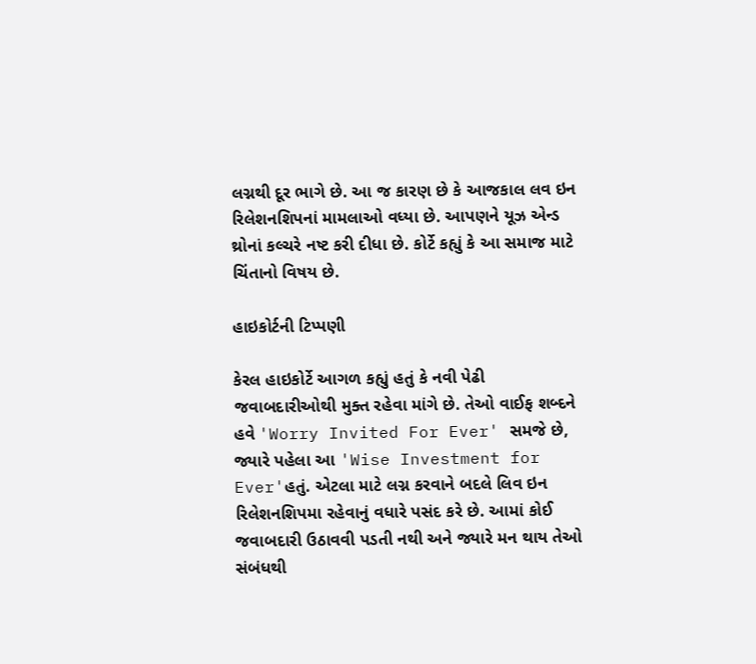લગ્નથી દૂર ભાગે છે. આ જ કારણ છે કે આજકાલ લવ ઇન રિલેશનશિપનાં મામલાઓ વધ્યા છે. આપણને યૂઝ એન્ડ થ્રોનાં કલ્ચરે નષ્ટ કરી દીધા છે. કોર્ટે કહ્યું કે આ સમાજ માટે ચિંતાનો વિષય છે.

હાઇકોર્ટની ટિપ્પણી

કેરલ હાઇકોર્ટે આગળ કહ્યું હતું કે નવી પેઢી જવાબદારીઓથી મુક્ત રહેવા માંગે છે. તેઓ વાઈફ શબ્દને હવે 'Worry Invited For Ever' સમજે છે, જ્યારે પહેલા આ 'Wise Investment for Ever'હતું. એટલા માટે લગ્ન કરવાને બદલે લિવ ઇન રિલેશનશિપમા રહેવાનું વધારે પસંદ કરે છે. આમાં કોઈ જવાબદારી ઉઠાવવી પડતી નથી અને જ્યારે મન થાય તેઓ સંબંધથી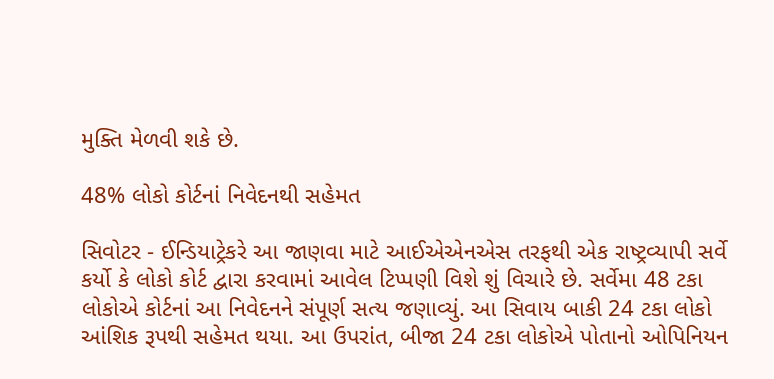મુક્તિ મેળવી શકે છે.

48% લોકો કોર્ટનાં નિવેદનથી સહેમત

સિવોટર - ઈન્ડિયાટ્રેકરે આ જાણવા માટે આઈએએનએસ તરફથી એક રાષ્ટ્રવ્યાપી સર્વે કર્યો કે લોકો કોર્ટ દ્વારા કરવામાં આવેલ ટિપ્પણી વિશે શું વિચારે છે. સર્વેમા 48 ટકા લોકોએ કોર્ટનાં આ નિવેદનને સંપૂર્ણ સત્ય જણાવ્યું. આ સિવાય બાકી 24 ટકા લોકો આંશિક રૂપથી સહેમત થયા. આ ઉપરાંત, બીજા 24 ટકા લોકોએ પોતાનો ઓપિનિયન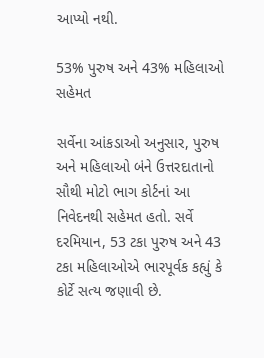આપ્યો નથી.

53% પુરુષ અને 43% મહિલાઓ સહેમત

સર્વેના આંકડાઓ અનુસાર, પુરુષ અને મહિલાઓ બંને ઉત્તરદાતાનો સૌથી મોટો ભાગ કોર્ટનાં આ નિવેદનથી સહેમત હતો. સર્વે દરમિયાન, 53 ટકા પુરુષ અને 43 ટકા મહિલાઓએ ભારપૂર્વક કહ્યું કે કોર્ટે સત્ય જણાવી છે.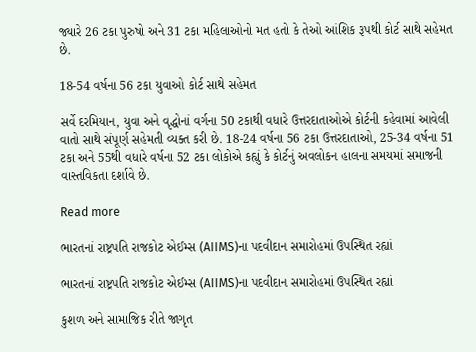જ્યારે 26 ટકા પુરુષો અને 31 ટકા મહિલાઓનો મત હતો કે તેઓ આંશિક રૂપથી કોર્ટ સાથે સહેમત છે.

18-54 વર્ષના 56 ટકા યુવાઓ કોર્ટ સાથે સહેમત

સર્વે દરમિયાન, યુવા અને વૃદ્ધોનાં વર્ગના 50 ટકાથી વધારે ઉત્તરદાતાઓએ કોર્ટની કહેવામાં આવેલી વાતો સાથે સંપૂર્ણ સહેમતી વ્યક્ત કરી છે. 18-24 વર્ષના 56 ટકા ઉત્તરદાતાઓ, 25-34 વર્ષના 51 ટકા અને 55થી વધારે વર્ષના 52 ટકા લોકોએ કહ્યું કે કોર્ટનું અવલોકન હાલના સમયમાં સમાજની વાસ્તવિકતા દર્શાવે છે.

Read more

ભારતનાં રાષ્ટ્રપતિ રાજકોટ એઈમ્સ (AIIMS)ના પદવીદાન સમારોહમાં ઉપસ્થિત રહ્યાં

ભારતનાં રાષ્ટ્રપતિ રાજકોટ એઈમ્સ (AIIMS)ના પદવીદાન સમારોહમાં ઉપસ્થિત રહ્યાં

કુશળ અને સામાજિક રીતે જાગૃત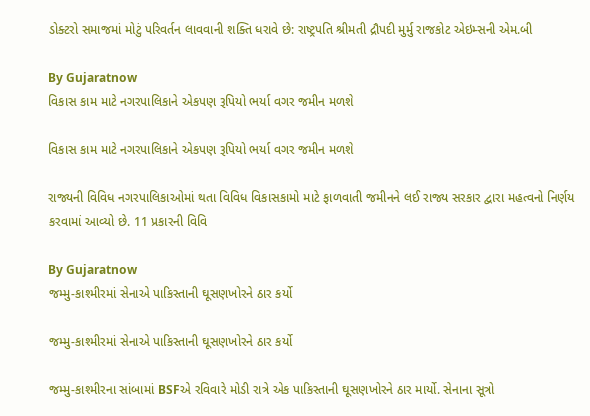ડોક્ટરો સમાજમાં મોટું પરિવર્તન લાવવાની શક્તિ ધરાવે છે: રાષ્ટ્રપતિ શ્રીમતી દ્રૌપદી મુર્મુ રાજકોટ એઇમ્સની એમ.બી

By Gujaratnow
વિકાસ કામ માટે નગરપાલિકાને એકપણ રૂપિયો ભર્યા વગર જમીન મળશે

વિકાસ કામ માટે નગરપાલિકાને એકપણ રૂપિયો ભર્યા વગર જમીન મળશે

રાજ્યની વિવિધ નગરપાલિકાઓમાં થતા વિવિધ વિકાસકામો માટે ફાળવાતી જમીનને લઈ રાજ્ય સરકાર દ્વારા મહત્વનો નિર્ણય કરવામાં આવ્યો છે. 11 પ્રકારની વિવિ

By Gujaratnow
જમ્મુ-કાશ્મીરમાં સેનાએ પાકિસ્તાની ઘૂસણખોરને ઠાર કર્યો

જમ્મુ-કાશ્મીરમાં સેનાએ પાકિસ્તાની ઘૂસણખોરને ઠાર કર્યો

જમ્મુ-કાશ્મીરના સાંબામાં BSFએ રવિવારે મોડી રાત્રે એક પાકિસ્તાની ઘૂસણખોરને ઠાર માર્યો. સેનાના સૂત્રો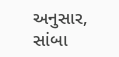અનુસાર, સાંબા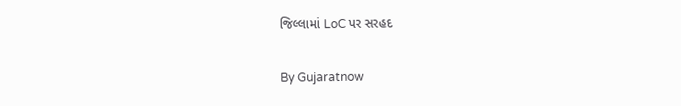જિલ્લામાં LoC પર સરહદ

By Gujaratnow